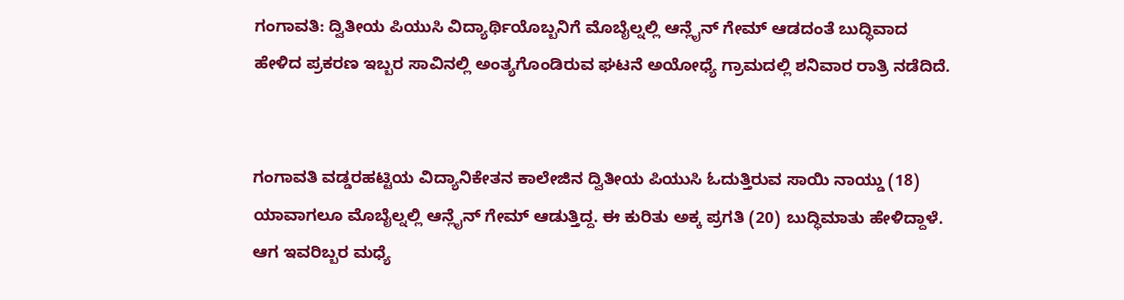ಗಂಗಾವತಿ: ದ್ವಿತೀಯ ಪಿಯುಸಿ ವಿದ್ಯಾರ್ಥಿಯೊಬ್ಬನಿಗೆ ಮೊಬೈಲ್ನಲ್ಲಿ ಆನ್ಲೈನ್ ಗೇಮ್ ಆಡದಂತೆ ಬುದ್ಧಿವಾದ ಹೇಳಿದ ಪ್ರಕರಣ ಇಬ್ಬರ ಸಾವಿನಲ್ಲಿ ಅಂತ್ಯಗೊಂಡಿರುವ ಘಟನೆ ಅಯೋಧ್ಯೆ ಗ್ರಾಮದಲ್ಲಿ ಶನಿವಾರ ರಾತ್ರಿ ನಡೆದಿದೆ.


ಗಂಗಾವತಿ ವಡ್ಡರಹಟ್ಟಿಯ ವಿದ್ಯಾನಿಕೇತನ ಕಾಲೇಜಿನ ದ್ವಿತೀಯ ಪಿಯುಸಿ ಓದುತ್ತಿರುವ ಸಾಯಿ ನಾಯ್ಡು (18) ಯಾವಾಗಲೂ ಮೊಬೈಲ್ನಲ್ಲಿ ಆನ್ಲೈನ್ ಗೇಮ್ ಆಡುತ್ತಿದ್ದ. ಈ ಕುರಿತು ಅಕ್ಕ ಪ್ರಗತಿ (20) ಬುದ್ಧಿಮಾತು ಹೇಳಿದ್ದಾಳೆ. ಆಗ ಇವರಿಬ್ಬರ ಮಧ್ಯೆ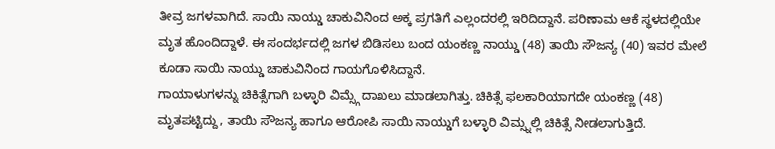ತೀವ್ರ ಜಗಳವಾಗಿದೆ. ಸಾಯಿ ನಾಯ್ಡು ಚಾಕುವಿನಿಂದ ಅಕ್ಕ ಪ್ರಗತಿಗೆ ಎಲ್ಲಂದರಲ್ಲಿ ಇರಿದಿದ್ದಾನೆ. ಪರಿಣಾಮ ಆಕೆ ಸ್ಥಳದಲ್ಲಿಯೇ ಮೃತ ಹೊಂದಿದ್ದಾಳೆ. ಈ ಸಂದರ್ಭದಲ್ಲಿ ಜಗಳ ಬಿಡಿಸಲು ಬಂದ ಯಂಕಣ್ಣ ನಾಯ್ಡು (48) ತಾಯಿ ಸೌಜನ್ಯ (40) ಇವರ ಮೇಲೆ ಕೂಡಾ ಸಾಯಿ ನಾಯ್ಡು ಚಾಕುವಿನಿಂದ ಗಾಯಗೊಳಿಸಿದ್ದಾನೆ.
ಗಾಯಾಳುಗಳನ್ನು ಚಿಕಿತ್ಸೆಗಾಗಿ ಬಳ್ಳಾರಿ ವಿಮ್ಸ್ಗೆ ದಾಖಲು ಮಾಡಲಾಗಿತ್ತು. ಚಿಕಿತ್ಸೆ ಫಲಕಾರಿಯಾಗದೇ ಯಂಕಣ್ಣ (48) ಮೃತಪಟ್ಟಿದ್ದು, ತಾಯಿ ಸೌಜನ್ಯ ಹಾಗೂ ಆರೋಪಿ ಸಾಯಿ ನಾಯ್ಡುಗೆ ಬಳ್ಳಾರಿ ವಿಮ್ಸ್ನಲ್ಲಿ ಚಿಕಿತ್ಸೆ ನೀಡಲಾಗುತ್ತಿದೆ.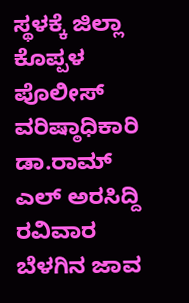ಸ್ಥಳಕ್ಕೆ ಜಿಲ್ಲಾ ಕೊಪ್ಪಳ ಪೊಲೀಸ್ ವರಿಷ್ಠಾಧಿಕಾರಿ ಡಾ.ರಾಮ್ ಎಲ್ ಅರಸಿದ್ದಿ ರವಿವಾರ ಬೆಳಗಿನ ಜಾವ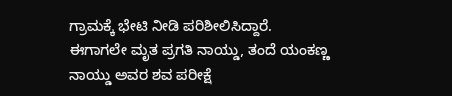ಗ್ರಾಮಕ್ಕೆ ಭೇಟಿ ನೀಡಿ ಪರಿಶೀಲಿಸಿದ್ದಾರೆ.
ಈಗಾಗಲೇ ಮೃತ ಪ್ರಗತಿ ನಾಯ್ಡು, ತಂದೆ ಯಂಕಣ್ಣ ನಾಯ್ಡು ಅವರ ಶವ ಪರೀಕ್ಷೆ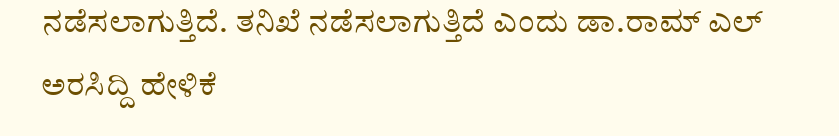ನಡೆಸಲಾಗುತ್ತಿದೆ. ತನಿಖೆ ನಡೆಸಲಾಗುತ್ತಿದೆ ಎಂದು ಡಾ.ರಾಮ್ ಎಲ್ ಅರಸಿದ್ದಿ ಹೇಳಿಕೆ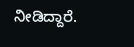ನೀಡಿದ್ದಾರೆ.